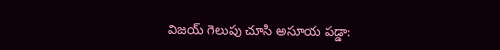విజయ్ గెలుపు చూసి అసూయ పడ్డా: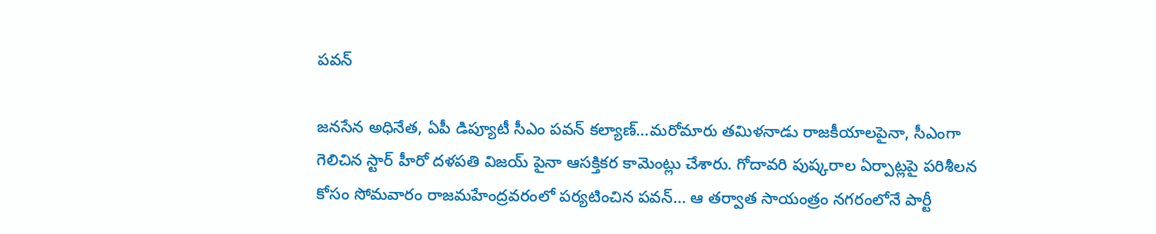పవన్

జనసేన అధినేత, ఏపీ డిప్యూటీ సీఎం పవన్ కల్యాణ్…మరోమారు తమిళనాడు రాజకీయాలపైనా, సీఎంగా గెలిచిన స్టార్ హీరో దళపతి విజయ్ పైనా ఆసక్తికర కామెంట్లు చేశారు. గోదావరి పుష్కరాల ఏర్పాట్లపై పరిశీలన కోసం సోమవారం రాజమహేంద్రవరంలో పర్యటించిన పవన్… ఆ తర్వాత సాయంత్రం నగరంలోనే పార్టీ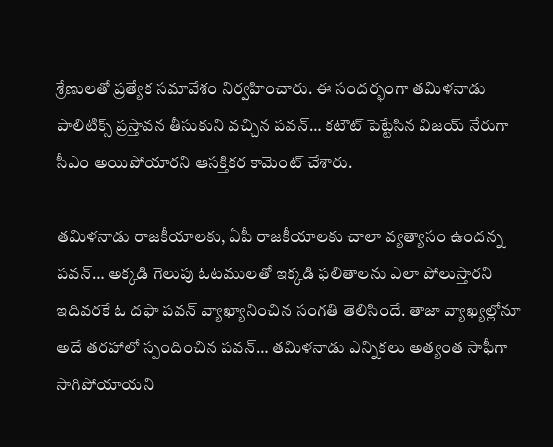శ్రేణులతో ప్రత్యేక సమావేశం నిర్వహించారు. ఈ సందర్భంగా తమిళనాడు పాలిటిక్స్ ప్రస్తావన తీసుకుని వచ్చిన పవన్… కటౌట్ పెట్టేసిన విజయ్ నేరుగా సీఎం అయిపోయారని ఆసక్తికర కామెంట్ చేశారు.

తమిళనాడు రాజకీయాలకు, ఏపీ రాజకీయాలకు చాలా వ్యత్యాసం ఉందన్న పవన్… అక్కడి గెలుపు ఓటములతో ఇక్కడి ఫలితాలను ఎలా పోలుస్తారని ఇదివరకే ఓ దఫా పవన్ వ్యాఖ్యానించిన సంగతి తెలిసిందే. తాజా వ్యాఖ్యల్లోనూ అదే తరహాలో స్పందించిన పవన్… తమిళనాడు ఎన్నికలు అత్యంత సాఫీగా సాగిపోయాయని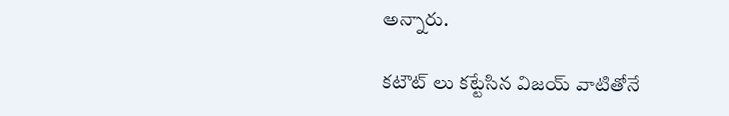అన్నారు.

కటౌట్ లు కట్టేసిన విజయ్ వాటితోనే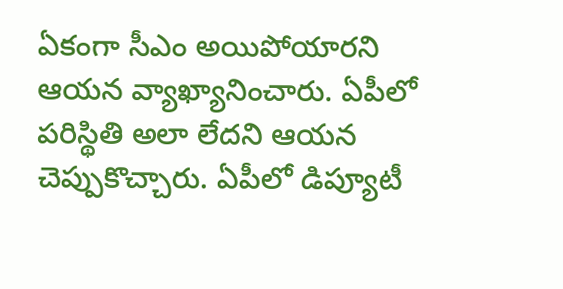ఏకంగా సీఎం అయిపోయారని ఆయన వ్యాఖ్యానించారు. ఏపీలో పరిస్థితి అలా లేదని ఆయన చెప్పుకొచ్చారు. ఏపీలో డిప్యూటీ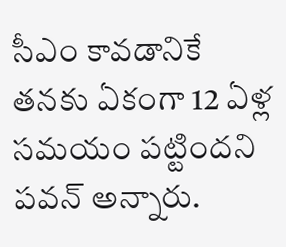సీఎం కావడానికే తనకు ఏకంగా 12 ఏళ్ల సమయం పట్టిందని పవన్ అన్నారు.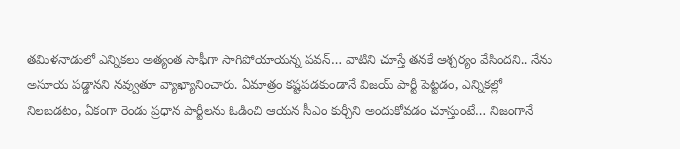తమిళనాడులో ఎన్నికలు అత్యంత సాఫీగా సాగిపోయాయన్న పవన్… వాటిని చూస్తే తనకే ఆశ్చర్యం వేసిందని.. నేను అసూయ పడ్డానని నవ్వుతూ వ్యాఖ్యానించారు. ఏమాత్రం కష్టపడకుండానే విజయ్ పార్టీ పెట్టడం, ఎన్నికల్లో నిలబడటం, ఏకంగా రెండు ప్రధాన పార్టీలను ఓడించి ఆయన సీఎం కుర్చీని అందుకోవడం చూస్తుంటే… నిజంగానే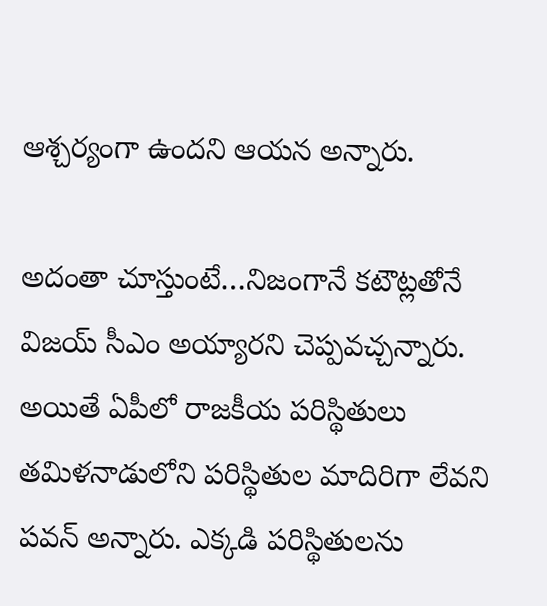ఆశ్చర్యంగా ఉందని ఆయన అన్నారు.

అదంతా చూస్తుంటే…నిజంగానే కటౌట్లతోనే విజయ్ సీఎం అయ్యారని చెప్పవచ్చన్నారు. అయితే ఏపీలో రాజకీయ పరిస్థితులు తమిళనాడులోని పరిస్థితుల మాదిరిగా లేవని పవన్ అన్నారు. ఎక్కడి పరిస్థితులను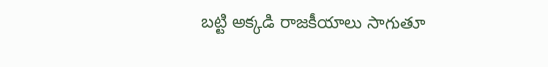బట్టి అక్కడి రాజకీయాలు సాగుతూ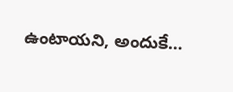ఉంటాయని, అందుకే…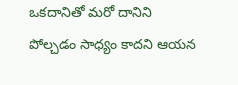ఒకదానితో మరో దానిని పోల్చడం సాధ్యం కాదని ఆయన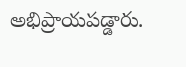అభిప్రాయపడ్డారు.